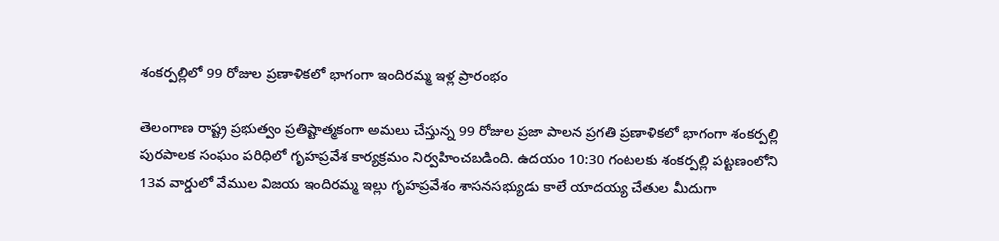శంకర్పల్లిలో 99 రోజుల ప్రణాళికలో భాగంగా ఇందిరమ్మ ఇళ్ల ప్రారంభం

తెలంగాణ రాష్ట్ర ప్రభుత్వం ప్రతిష్టాత్మకంగా అమలు చేస్తున్న 99 రోజుల ప్రజా పాలన ప్రగతి ప్రణాళికలో భాగంగా శంకర్పల్లి పురపాలక సంఘం పరిధిలో గృహప్రవేశ కార్యక్రమం నిర్వహించబడింది. ఉదయం 10:30 గంటలకు శంకర్పల్లి పట్టణంలోని 13వ వార్డులో వేముల విజయ ఇందిరమ్మ ఇల్లు గృహప్రవేశం శాసనసభ్యుడు కాలే యాదయ్య చేతుల మీదుగా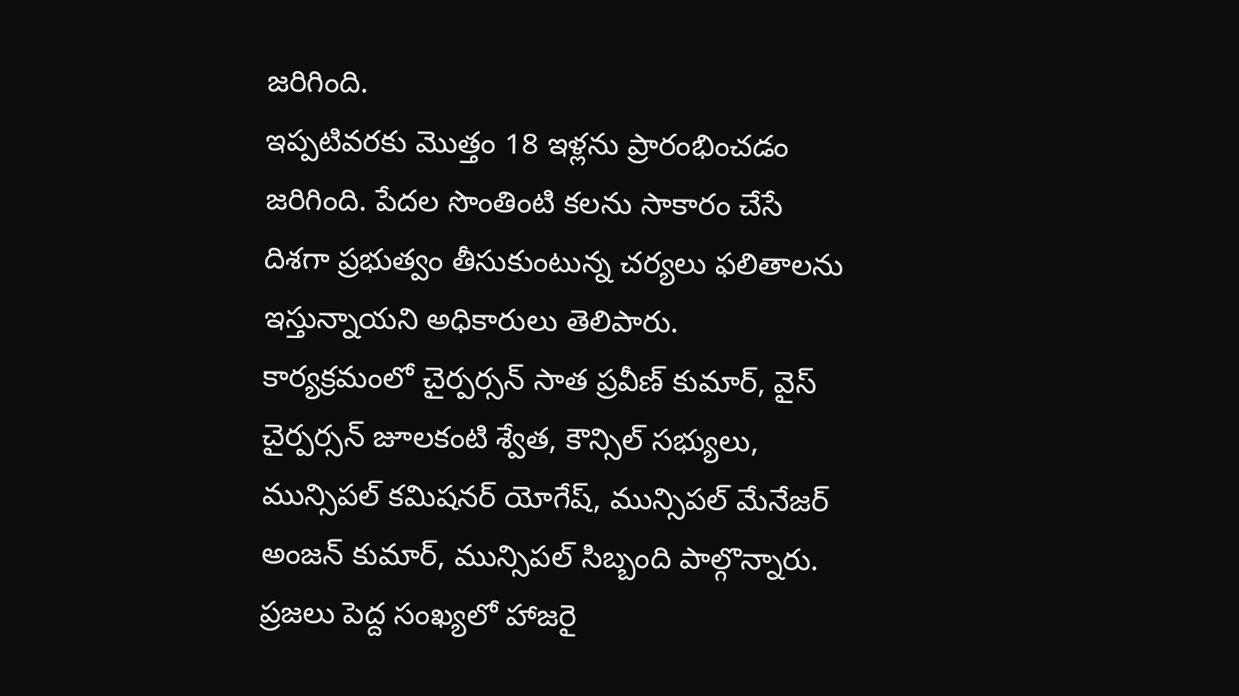జరిగింది.
ఇప్పటివరకు మొత్తం 18 ఇళ్లను ప్రారంభించడం జరిగింది. పేదల సొంతింటి కలను సాకారం చేసే దిశగా ప్రభుత్వం తీసుకుంటున్న చర్యలు ఫలితాలను ఇస్తున్నాయని అధికారులు తెలిపారు.
కార్యక్రమంలో చైర్పర్సన్ సాత ప్రవీణ్ కుమార్, వైస్ చైర్పర్సన్ జూలకంటి శ్వేత, కౌన్సిల్ సభ్యులు, మున్సిపల్ కమిషనర్ యోగేష్, మున్సిపల్ మేనేజర్ అంజన్ కుమార్, మున్సిపల్ సిబ్బంది పాల్గొన్నారు. ప్రజలు పెద్ద సంఖ్యలో హాజరై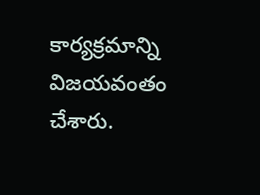కార్యక్రమాన్ని విజయవంతం చేశారు.